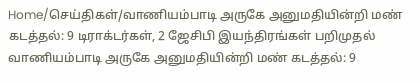Home/செய்திகள்/வாணியம்பாடி அருகே அனுமதியின்றி மண் கடத்தல்: 9 டிராக்டர்கள், 2 ஜேசிபி இயந்திரங்கள் பறிமுதல்
வாணியம்பாடி அருகே அனுமதியின்றி மண் கடத்தல்: 9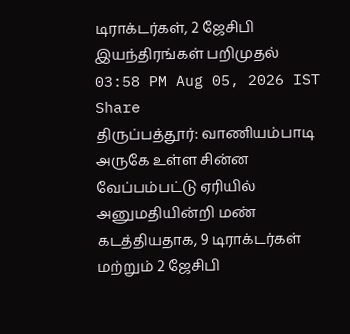டிராக்டர்கள், 2 ஜேசிபி இயந்திரங்கள் பறிமுதல்
03:58 PM Aug 05, 2026 IST
Share
திருப்பத்தூர்: வாணியம்பாடி அருகே உள்ள சின்ன வேப்பம்பட்டு ஏரியில் அனுமதியின்றி மண் கடத்தியதாக, 9 டிராக்டர்கள் மற்றும் 2 ஜேசிபி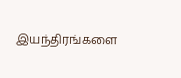இயந்திரங்களை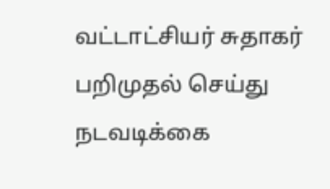வட்டாட்சியர் சுதாகர் பறிமுதல் செய்து நடவடிக்கை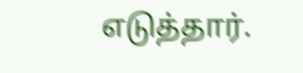எடுத்தார்.